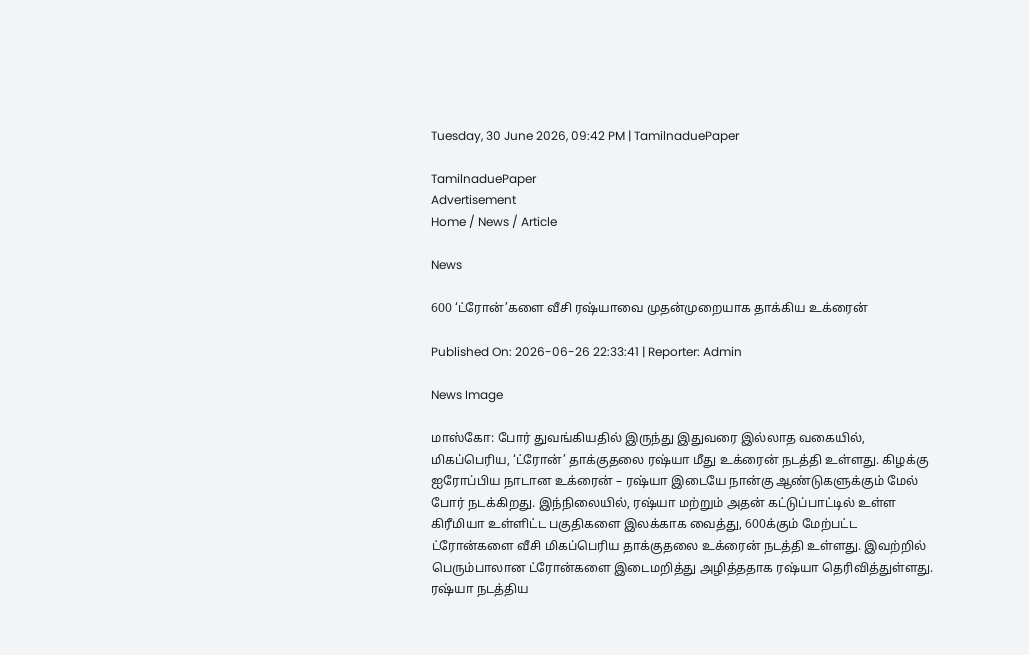Tuesday, 30 June 2026, 09:42 PM | TamilnaduePaper

TamilnaduePaper
Advertisement
Home / News / Article

News

600 ‘ட்ரோன்’களை வீசி ரஷ்யாவை முதன்முறையாக தாக்கிய உக்ரைன்

Published On: 2026-06-26 22:33:41 | Reporter: Admin

News Image

மாஸ்கோ: போர் துவங்கியதில் இருந்து இதுவரை இல்லாத வகையில், மிகப்பெரிய, ‘ட்ரோன்’ தாக்குதலை ரஷ்யா மீது உக்ரைன் நடத்தி உள்ளது. கிழக்கு ஐரோப்பிய நாடான உக்ரைன் – ரஷ்யா இடையே நான்கு ஆண்டுகளுக்கும் மேல் போர் நடக்கிறது. இந்நிலையில், ரஷ்யா மற்றும் அதன் கட்டுப்பாட்டில் உள்ள கிரீமியா உள்ளிட்ட பகுதிகளை இலக்காக வைத்து, 600க்கும் மேற்பட்ட ட்ரோன்களை வீசி மிகப்பெரிய தாக்குதலை உக்ரைன் நடத்தி உள்ளது. இவற்றில் பெரும்பாலான ட்ரோன்களை இடைமறித்து அழித்ததாக ரஷ்யா தெரிவித்துள்ளது. ரஷ்யா நடத்திய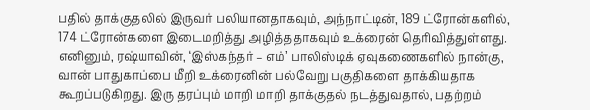பதில் தாக்குதலில் இருவர் பலியானதாகவும், அந்நாட்டின், 189 ட்ரோன்களில், 174 ட்ரோன்களை இடைமறித்து அழித்ததாகவும் உக்ரைன் தெரிவித்துள்ளது. எனினும், ரஷ்யாவின், ‘இஸ்கந்தர் – எம்’ பாலிஸ்டிக் ஏவுகணைகளில் நான்கு, வான் பாதுகாப்பை மீறி உக்ரைனின் பல்வேறு பகுதிகளை தாக்கியதாக கூறப்படுகிறது. இரு தரப்பும் மாறி மாறி தாக்குதல் நடத்துவதால், பதற்றம்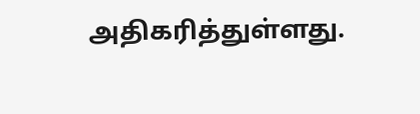அதிகரித்துள்ளது.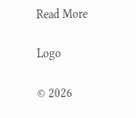Read More

Logo

© 2026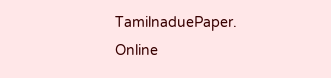TamilnaduePaper. Online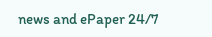news and ePaper 24/7